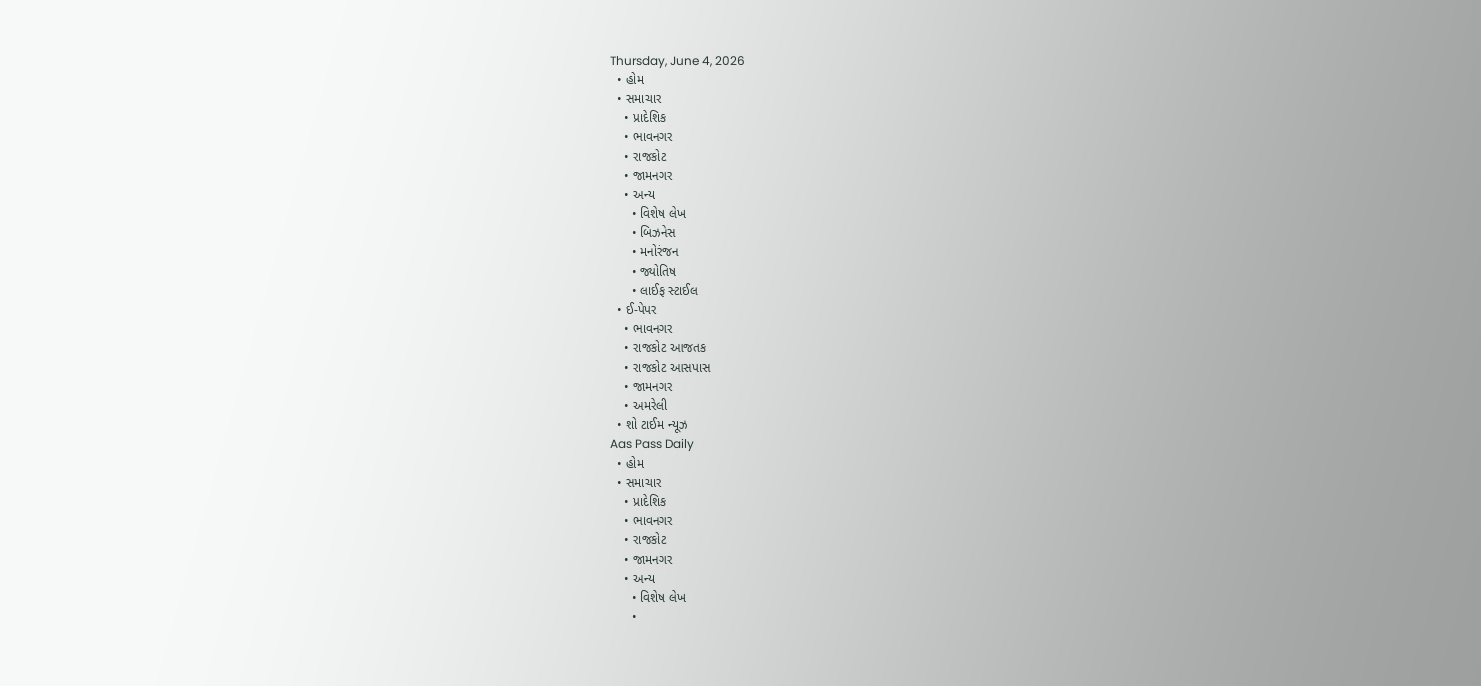Thursday, June 4, 2026
  • હોમ
  • સમાચાર
    • પ્રાદેશિક
    • ભાવનગર
    • રાજકોટ
    • જામનગર
    • અન્ય
      • વિશેષ લેખ
      • બિઝનેસ
      • મનોરંજન
      • જ્યોતિષ
      • લાઈફ સ્ટાઈલ
  • ઈ-પેપર
    • ભાવનગર
    • રાજકોટ આજતક
    • રાજકોટ આસપાસ
    • જામનગર
    • અમરેલી
  • શો ટાઈમ ન્યૂઝ
Aas Pass Daily
  • હોમ
  • સમાચાર
    • પ્રાદેશિક
    • ભાવનગર
    • રાજકોટ
    • જામનગર
    • અન્ય
      • વિશેષ લેખ
      •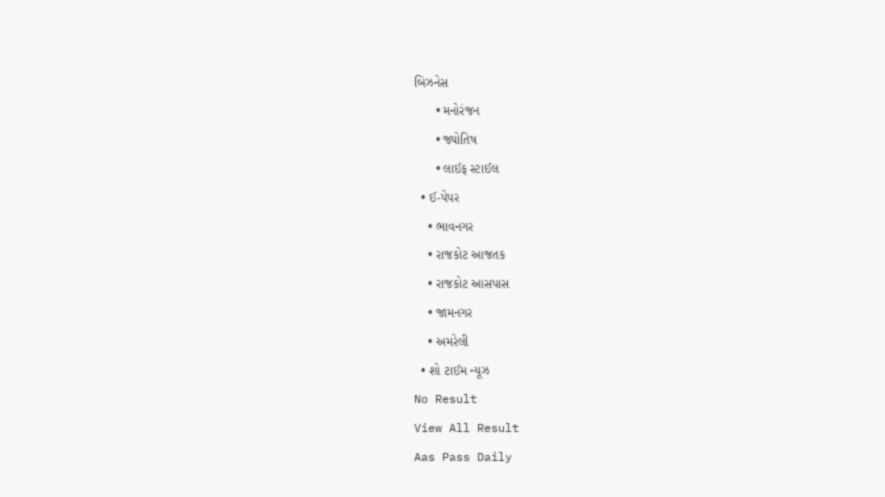બિઝનેસ
      • મનોરંજન
      • જ્યોતિષ
      • લાઈફ સ્ટાઈલ
  • ઈ-પેપર
    • ભાવનગર
    • રાજકોટ આજતક
    • રાજકોટ આસપાસ
    • જામનગર
    • અમરેલી
  • શો ટાઈમ ન્યૂઝ
No Result
View All Result
Aas Pass Daily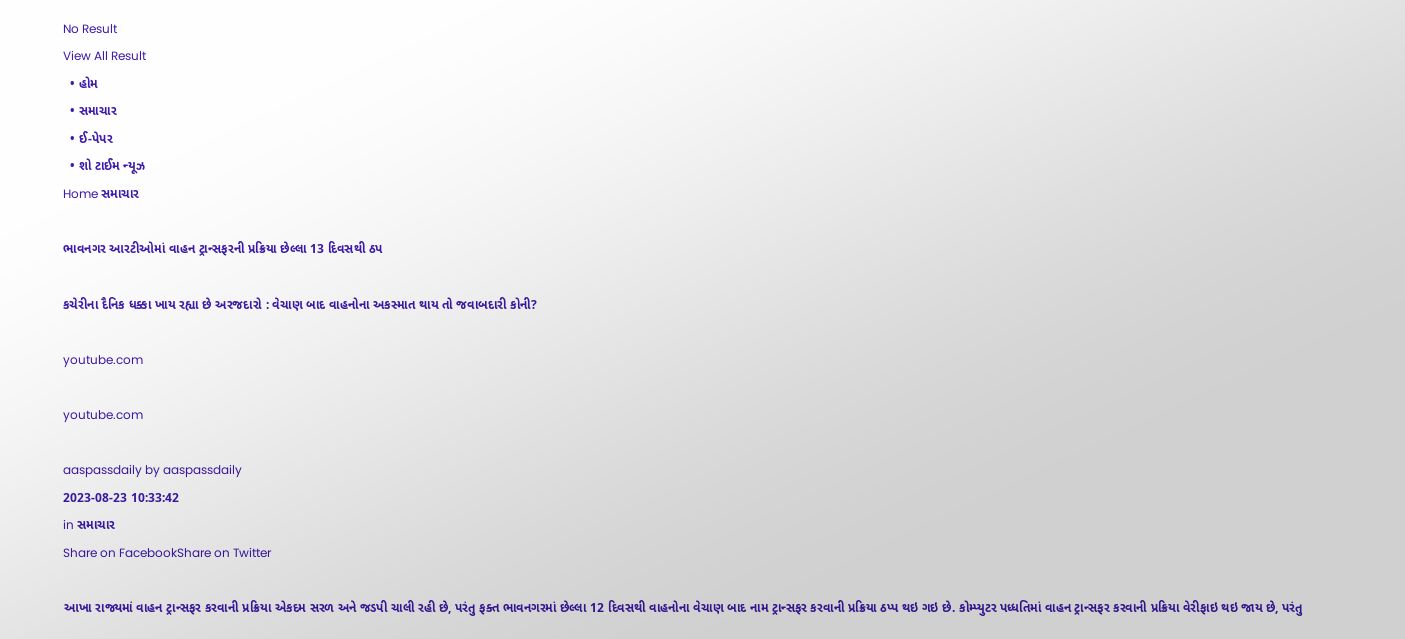No Result
View All Result
  • હોમ
  • સમાચાર
  • ઈ-પેપર
  • શો ટાઈમ ન્યૂઝ
Home સમાચાર

ભાવનગર આરટીઓમાં વાહન ટ્રાન્સફરની પ્રક્રિયા છેલ્લા 13 દિવસથી ઠપ

કચેરીના દૈનિક ધક્કા ખાય રહ્યા છે અરજદારો : વેચાણ બાદ વાહનોના અકસ્માત થાય તો જવાબદારી કોની?

youtube.com

youtube.com

aaspassdaily by aaspassdaily
2023-08-23 10:33:42
in સમાચાર
Share on FacebookShare on Twitter

આખા રાજ્યમાં વાહન ટ્રાન્સફર કરવાની પ્રક્રિયા એકદમ સરળ અને જડપી ચાલી રહી છે, પરંતુ ફક્ત ભાવનગરમાં છેલ્લા 12 દિવસથી વાહનોના વેચાણ બાદ નામ ટ્રાન્સફર કરવાની પ્રક્રિયા ઠપ્પ થઇ ગઇ છે. કોમ્પ્યુટર પધ્ધતિમાં વાહન ટ્રાન્સફર કરવાની પ્રક્રિયા વેરીફાઇ થઇ જાય છે, પરંતુ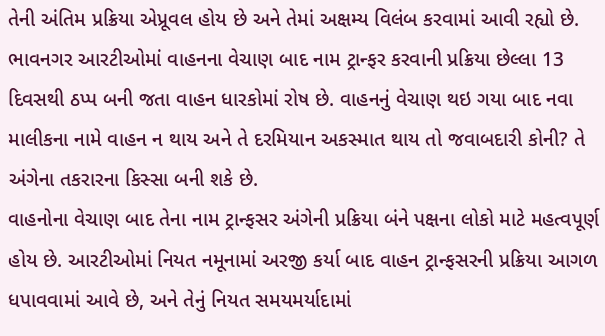તેની અંતિમ પ્રક્રિયા એપ્રૂવલ હોય છે અને તેમાં અક્ષમ્ય વિલંબ કરવામાં આવી રહ્યો છે.
ભાવનગર આરટીઓમાં વાહનના વેચાણ બાદ નામ ટ્રાન્ફર કરવાની પ્રક્રિયા છેલ્લા 13 દિવસથી ઠપ્પ બની જતા વાહન ધારકોમાં રોષ છે. વાહનનું વેચાણ થઇ ગયા બાદ નવા માલીકના નામે વાહન ન થાય અને તે દરમિયાન અકસ્માત થાય તો જવાબદારી કોની? તે અંગેના તકરારના કિસ્સા બની શકે છે.
વાહનોના વેચાણ બાદ તેના નામ ટ્રાન્ફસર અંગેની પ્રક્રિયા બંને પક્ષના લોકો માટે મહત્વપૂર્ણ હોય છે. આરટીઓમાં નિયત નમૂનામાં અરજી કર્યા બાદ વાહન ટ્રાન્ફસરની પ્રક્રિયા આગળ ધપાવવામાં આવે છે, અને તેનું નિયત સમયમર્યાદામાં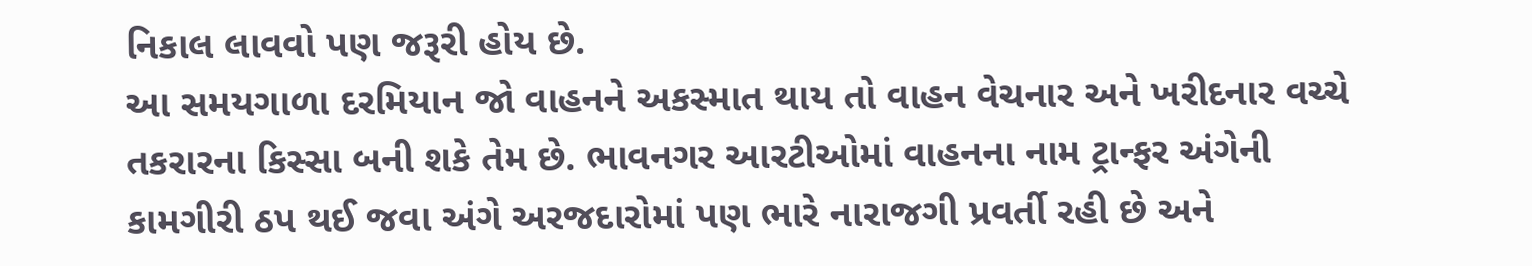નિકાલ લાવવો પણ જરૂરી હોય છે.
આ સમયગાળા દરમિયાન જો વાહનને અકસ્માત થાય તો વાહન વેચનાર અને ખરીદનાર વચ્ચે તકરારના કિસ્સા બની શકે તેમ છે. ભાવનગર આરટીઓમાં વાહનના નામ ટ્રાન્ફર અંગેની કામગીરી ઠપ થઈ જવા અંગે અરજદારોમાં પણ ભારે નારાજગી પ્રવર્તી રહી છે અને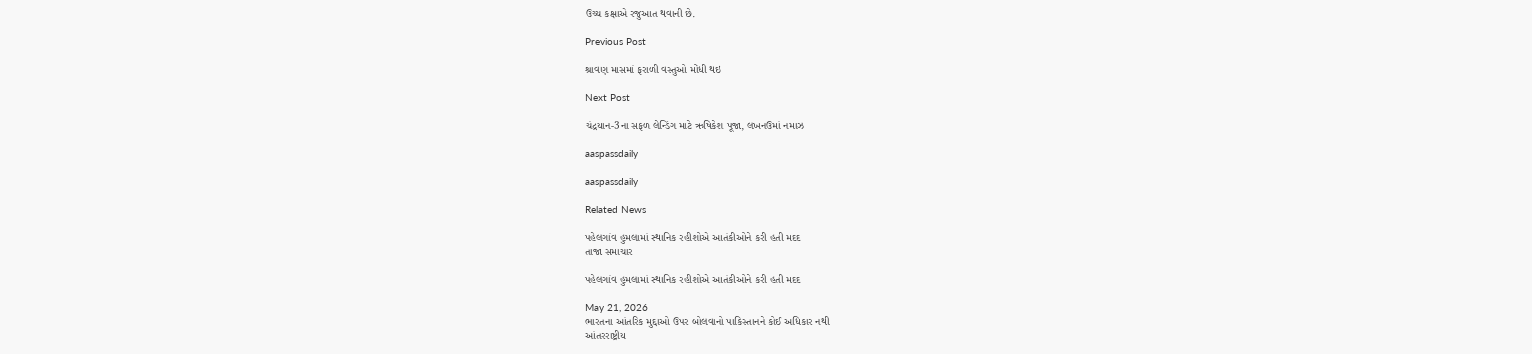ઉચ્ચ કક્ષાએ રજુઆત થવાની છે.

Previous Post

શ્રાવણ માસમાં ફરાળી વસ્તુઓ મોંધી થઇ

Next Post

ચંદ્રયાન-3ના સફળ લેન્ડિંગ માટે ઋષિકેશ પૂજા, લખનઉમાં નમાઝ

aaspassdaily

aaspassdaily

Related News

પહેલગાંવ હુમલામાં સ્થાનિક રહીશોએ આતંકીઓને કરી હતી મદદ
તાજા સમાચાર

પહેલગાંવ હુમલામાં સ્થાનિક રહીશોએ આતંકીઓને કરી હતી મદદ

May 21, 2026
ભારતના આંતરિક મુદ્દાઓ ઉપર બોલવાનો પાકિસ્તાનને કોઈ અધિકાર નથી
આંતરરાષ્ટ્રીય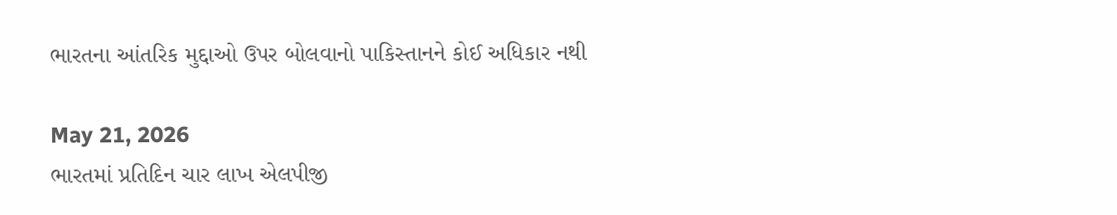ભારતના આંતરિક મુદ્દાઓ ઉપર બોલવાનો પાકિસ્તાનને કોઈ અધિકાર નથી

May 21, 2026
ભારતમાં પ્રતિદિન ચાર લાખ એલપીજી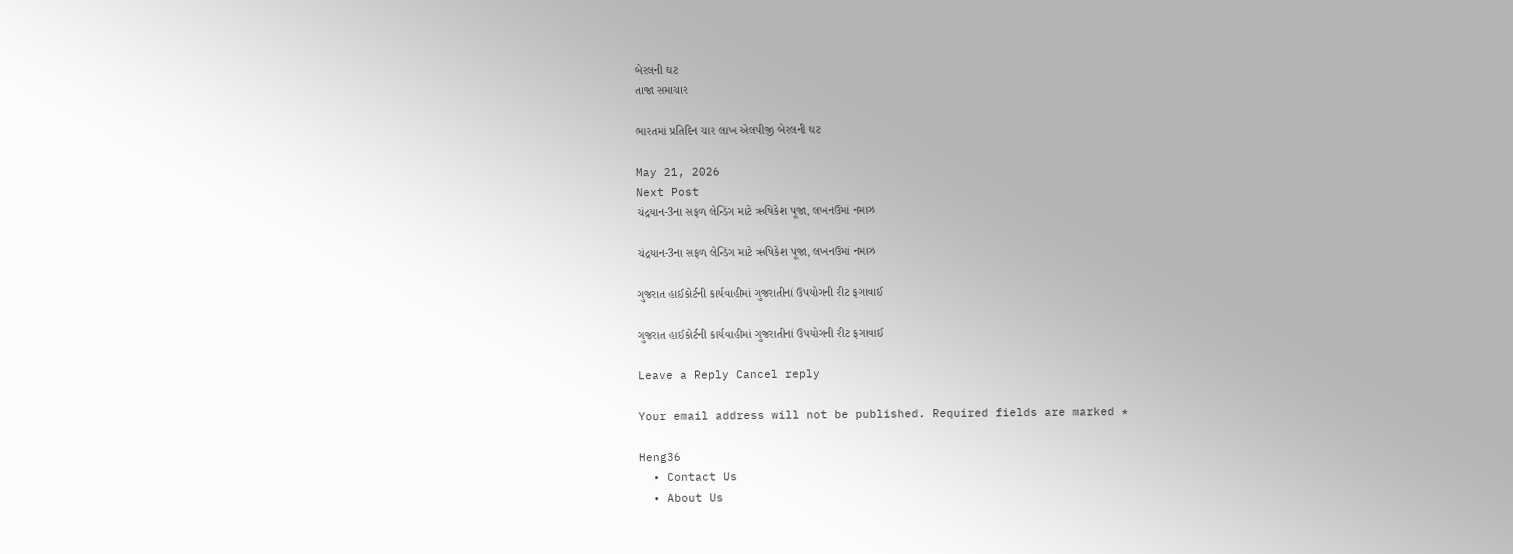બેરલની ઘટ
તાજા સમાચાર

ભારતમાં પ્રતિદિન ચાર લાખ એલપીજી બેરલની ઘટ

May 21, 2026
Next Post
ચંદ્રયાન-3ના સફળ લેન્ડિંગ માટે ઋષિકેશ પૂજા, લખનઉમાં નમાઝ

ચંદ્રયાન-3ના સફળ લેન્ડિંગ માટે ઋષિકેશ પૂજા, લખનઉમાં નમાઝ

ગુજરાત હાઈકોર્ટની કાર્યવાહીમાં ગુજરાતીનાં ઉપયોગની રીટ ફગાવાઈ

ગુજરાત હાઈકોર્ટની કાર્યવાહીમાં ગુજરાતીનાં ઉપયોગની રીટ ફગાવાઈ

Leave a Reply Cancel reply

Your email address will not be published. Required fields are marked *

Heng36
  • Contact Us
  • About Us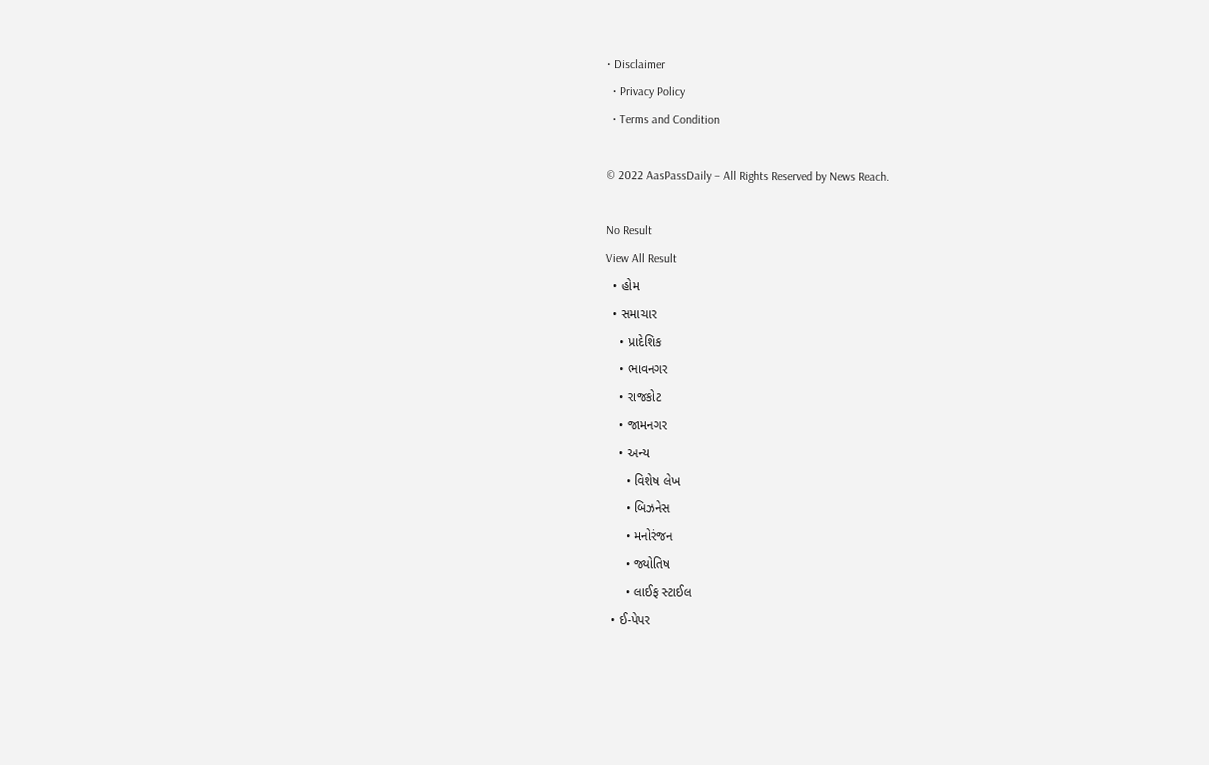• Disclaimer
  • Privacy Policy
  • Terms and Condition

© 2022 AasPassDaily – All Rights Reserved by News Reach.

No Result
View All Result
  • હોમ
  • સમાચાર
    • પ્રાદેશિક
    • ભાવનગર
    • રાજકોટ
    • જામનગર
    • અન્ય
      • વિશેષ લેખ
      • બિઝનેસ
      • મનોરંજન
      • જ્યોતિષ
      • લાઈફ સ્ટાઈલ
  • ઈ-પેપર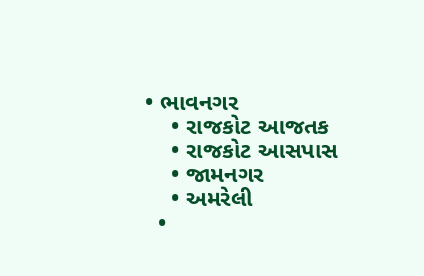• ભાવનગર
    • રાજકોટ આજતક
    • રાજકોટ આસપાસ
    • જામનગર
    • અમરેલી
  •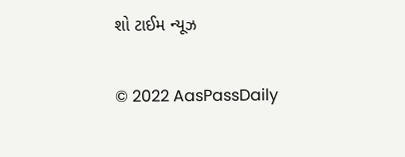શો ટાઈમ ન્યૂઝ

© 2022 AasPassDaily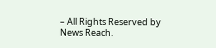– All Rights Reserved by News Reach.